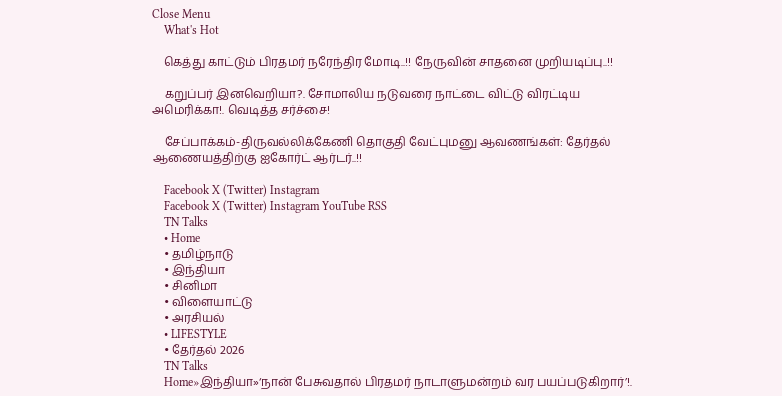Close Menu
    What's Hot

    கெத்து காட்டும் பிரதமர் நரேந்திர மோடி..!! நேருவின் சாதனை முறியடிப்பு..!!

    கறுப்பர் இனவெறியா?. சோமாலிய நடுவரை நாட்டை விட்டு விரட்டிய அமெரிக்கா!. வெடித்த சர்ச்சை!

    சேப்பாக்கம்-திருவல்லிக்கேணி தொகுதி வேட்புமனு ஆவணங்கள்: தேர்தல் ஆணையத்திற்கு ஐகோர்ட் ஆர்டர்..!!

    Facebook X (Twitter) Instagram
    Facebook X (Twitter) Instagram YouTube RSS
    TN Talks
    • Home
    • தமிழ்நாடு
    • இந்தியா
    • சினிமா
    • விளையாட்டு
    • அரசியல்
    • LIFESTYLE
    • தேர்தல் 2026
    TN Talks
    Home»இந்தியா»‘நான் பேசுவதால் பிரதமர் நாடாளுமன்றம் வர பயப்படுகிறார்’!.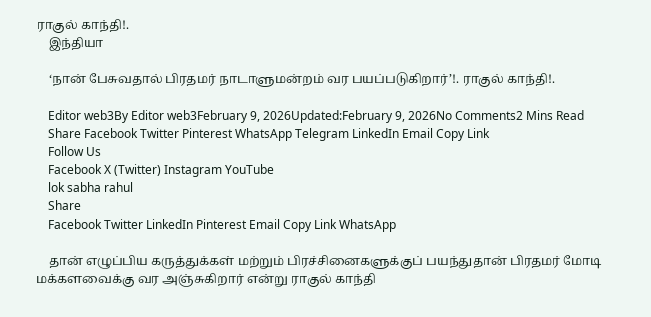ராகுல் காந்தி!.
    இந்தியா

    ‘நான் பேசுவதால் பிரதமர் நாடாளுமன்றம் வர பயப்படுகிறார்’!. ராகுல் காந்தி!.

    Editor web3By Editor web3February 9, 2026Updated:February 9, 2026No Comments2 Mins Read
    Share Facebook Twitter Pinterest WhatsApp Telegram LinkedIn Email Copy Link
    Follow Us
    Facebook X (Twitter) Instagram YouTube
    lok sabha rahul
    Share
    Facebook Twitter LinkedIn Pinterest Email Copy Link WhatsApp

    தான் எழுப்பிய கருத்துக்கள் மற்றும் பிரச்சினைகளுக்குப் பயந்துதான் பிரதமர் மோடி மக்களவைக்கு வர அஞ்சுகிறார் என்று ராகுல் காந்தி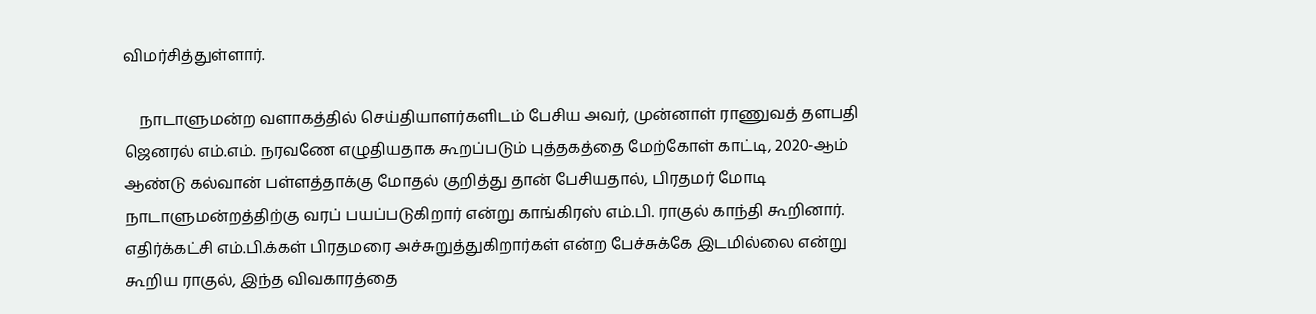விமர்சித்துள்ளார்.

    நாடாளுமன்ற வளாகத்தில் செய்தியாளர்களிடம் பேசிய அவர், முன்னாள் ராணுவத் தளபதி ஜெனரல் எம்.எம். நரவணே எழுதியதாக கூறப்படும் புத்தகத்தை மேற்கோள் காட்டி, 2020-ஆம் ஆண்டு கல்வான் பள்ளத்தாக்கு மோதல் குறித்து தான் பேசியதால், பிரதமர் மோடி நாடாளுமன்றத்திற்கு வரப் பயப்படுகிறார் என்று காங்கிரஸ் எம்.பி. ராகுல் காந்தி கூறினார். எதிர்க்கட்சி எம்.பி.க்கள் பிரதமரை அச்சுறுத்துகிறார்கள் என்ற பேச்சுக்கே இடமில்லை என்று கூறிய ராகுல், இந்த விவகாரத்தை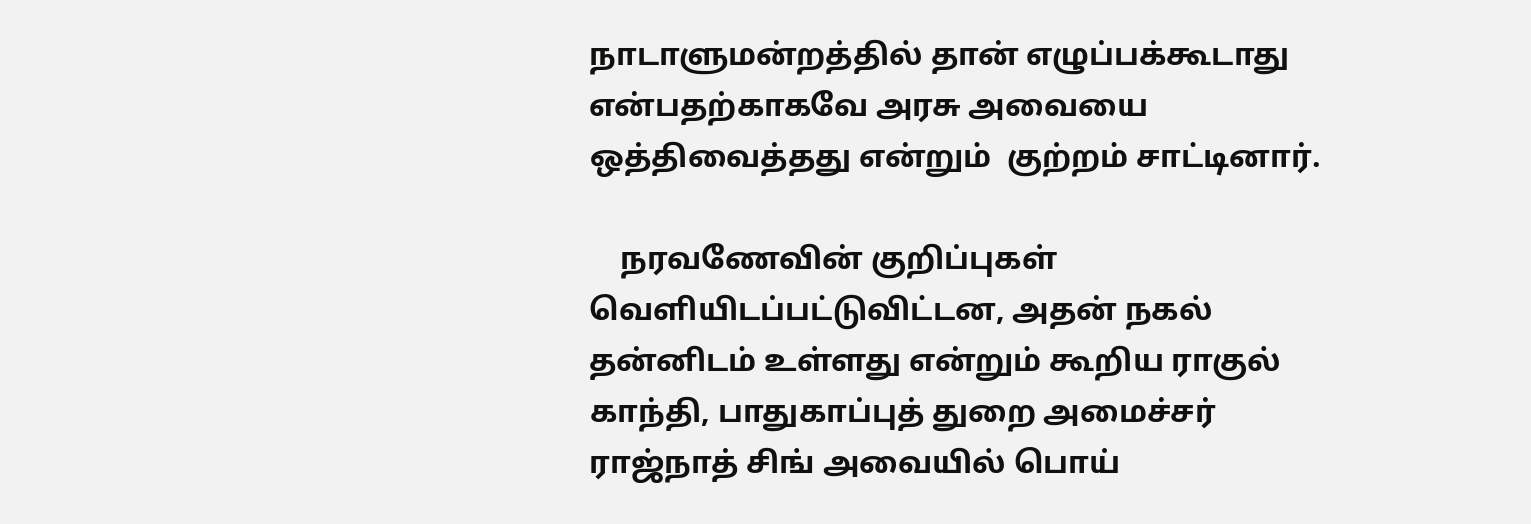நாடாளுமன்றத்தில் தான் எழுப்பக்கூடாது என்பதற்காகவே அரசு அவையை ஒத்திவைத்தது என்றும்  குற்றம் சாட்டினார்.

    நரவணேவின் குறிப்புகள் வெளியிடப்பட்டுவிட்டன, அதன் நகல் தன்னிடம் உள்ளது என்றும் கூறிய ராகுல் காந்தி, பாதுகாப்புத் துறை அமைச்சர் ராஜ்நாத் சிங் அவையில் பொய்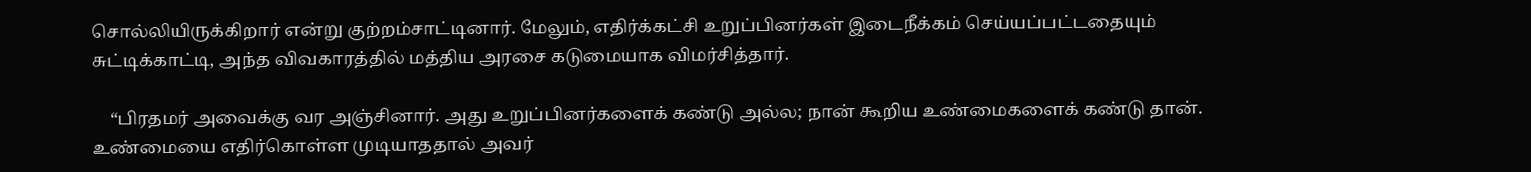சொல்லியிருக்கிறார் என்று குற்றம்சாட்டினார். மேலும், எதிர்க்கட்சி உறுப்பினர்கள் இடைநீக்கம் செய்யப்பட்டதையும் சுட்டிக்காட்டி, அந்த விவகாரத்தில் மத்திய அரசை கடுமையாக விமர்சித்தார்.

    “பிரதமர் அவைக்கு வர அஞ்சினார். அது உறுப்பினர்களைக் கண்டு அல்ல; நான் கூறிய உண்மைகளைக் கண்டு தான். உண்மையை எதிர்கொள்ள முடியாததால் அவர்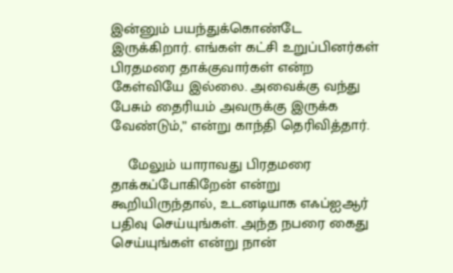இன்னும் பயந்துக்கொண்டே இருக்கிறார். எங்கள் கட்சி உறுப்பினர்கள் பிரதமரை தாக்குவார்கள் என்ற கேள்வியே இல்லை. அவைக்கு வந்து பேசும் தைரியம் அவருக்கு இருக்க வேண்டும்,” என்று காந்தி தெரிவித்தார்.

    மேலும் யாராவது பிரதமரை தாக்கப்போகிறேன் என்று கூறியிருந்தால், உடனடியாக எஃப்ஐஆர் பதிவு செய்யுங்கள். அந்த நபரை கைது செய்யுங்கள் என்று நான்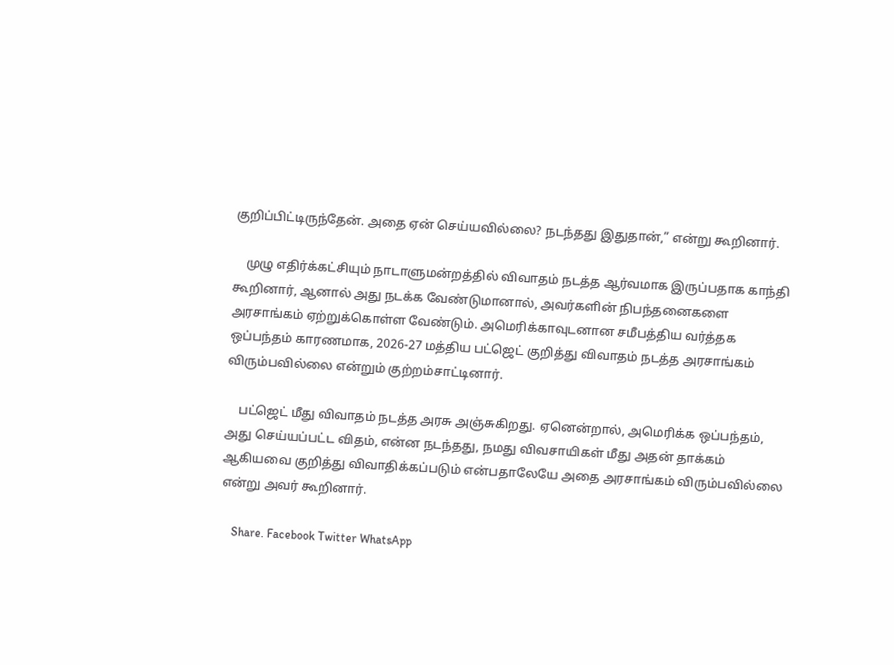குறிப்பிட்டிருந்தேன். அதை ஏன் செய்யவில்லை? நடந்தது இதுதான்,” என்று கூறினார்.

    முழு எதிர்க்கட்சியும் நாடாளுமன்றத்தில் விவாதம் நடத்த ஆர்வமாக இருப்பதாக காந்தி கூறினார், ஆனால் அது நடக்க வேண்டுமானால், அவர்களின் நிபந்தனைகளை அரசாங்கம் ஏற்றுக்கொள்ள வேண்டும். அமெரிக்காவுடனான சமீபத்திய வர்த்தக ஒப்பந்தம் காரணமாக, 2026-27 மத்திய பட்ஜெட் குறித்து விவாதம் நடத்த அரசாங்கம் விரும்பவில்லை என்றும் குற்றம்சாட்டினார்.

    பட்ஜெட் மீது விவாதம் நடத்த அரசு அஞ்சுகிறது. ஏனென்றால், அமெரிக்க ஒப்பந்தம், அது செய்யப்பட்ட விதம், என்ன நடந்தது, நமது விவசாயிகள் மீது அதன் தாக்கம் ஆகியவை குறித்து விவாதிக்கப்படும் என்பதாலேயே அதை அரசாங்கம் விரும்பவில்லை  என்று அவர் கூறினார்.

    Share. Facebook Twitter WhatsApp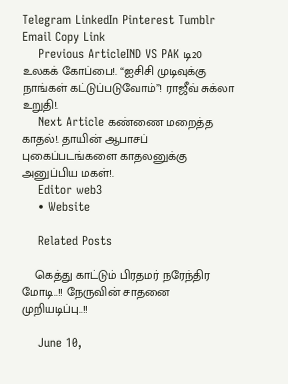Telegram LinkedIn Pinterest Tumblr Email Copy Link
    Previous ArticleIND VS PAK டி20 உலகக் கோப்பை!. “ஐசிசி முடிவுக்கு நாங்கள் கட்டுப்படுவோம்”! ராஜீவ் சுக்லா உறுதி!.
    Next Article கண்ணை மறைத்த காதல்!. தாயின் ஆபாசப் புகைப்படங்களை காதலனுக்கு அனுப்பிய மகள்!.
    Editor web3
    • Website

    Related Posts

    கெத்து காட்டும் பிரதமர் நரேந்திர மோடி..!! நேருவின் சாதனை முறியடிப்பு..!!

    June 10,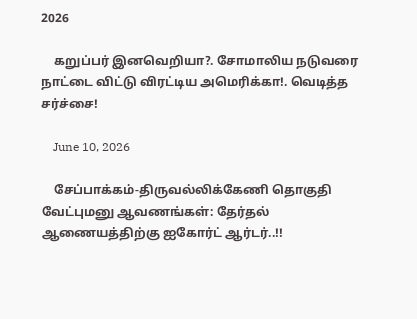2026

    கறுப்பர் இனவெறியா?. சோமாலிய நடுவரை நாட்டை விட்டு விரட்டிய அமெரிக்கா!. வெடித்த சர்ச்சை!

    June 10, 2026

    சேப்பாக்கம்-திருவல்லிக்கேணி தொகுதி வேட்புமனு ஆவணங்கள்: தேர்தல் ஆணையத்திற்கு ஐகோர்ட் ஆர்டர்..!!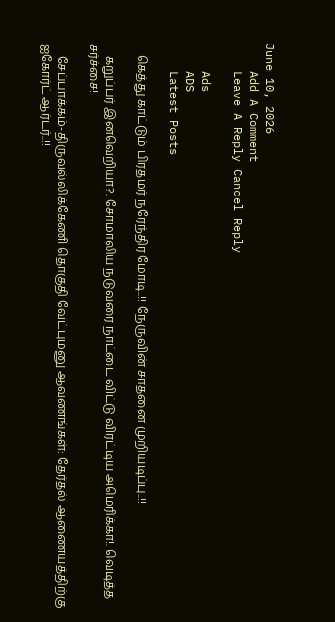June 10, 2026
    Add A Comment
    Leave A Reply Cancel Reply

    Ads
    ADS
    Latest Posts

    கெத்து காட்டும் பிரதமர் நரேந்திர மோடி..!! நேருவின் சாதனை முறியடிப்பு..!!

    கறுப்பர் இனவெறியா?. சோமாலிய நடுவரை நாட்டை விட்டு விரட்டிய அமெரிக்கா!. வெடித்த சர்ச்சை!

    சேப்பாக்கம்-திருவல்லிக்கேணி தொகுதி வேட்புமனு ஆவணங்கள்: தேர்தல் ஆணையத்திற்கு ஐகோர்ட் ஆர்டர்..!!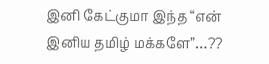இனி கேட்குமா இந்த “என் இனிய தமிழ் மக்களே”…??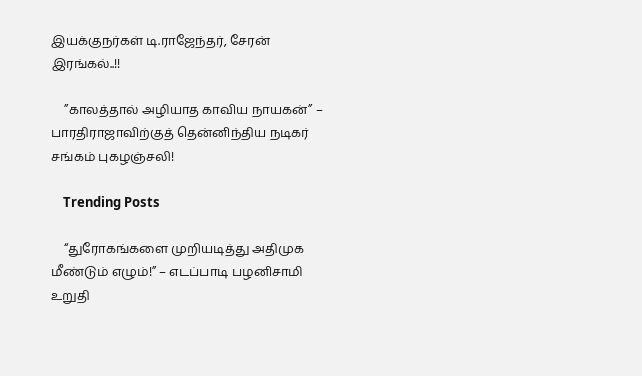இயக்குநர்கள் டி.ராஜேந்தர், சேரன் இரங்கல்..!!

    ”காலத்தால் அழியாத காவிய நாயகன்” – பாரதிராஜாவிற்குத் தென்னிந்திய நடிகர் சங்கம் புகழஞ்சலி!

    Trending Posts

    “துரோகங்களை முறியடித்து அதிமுக மீண்டும் எழும்!” – எடப்பாடி பழனிசாமி  உறுதி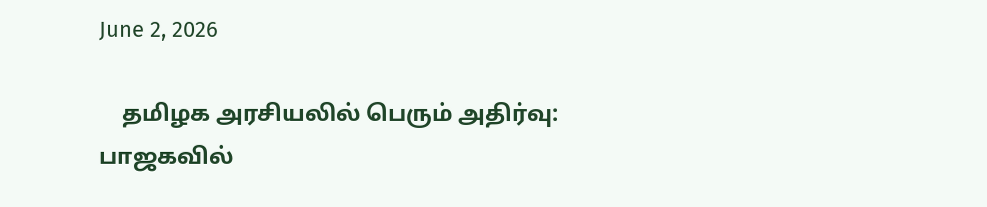June 2, 2026

    தமிழக அரசியலில் பெரும் அதிர்வு: பாஜகவில்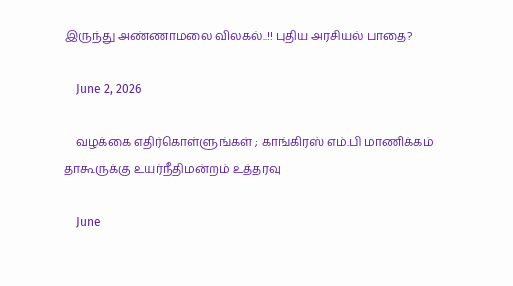இருந்து அண்ணாமலை விலகல்..!! புதிய அரசியல் பாதை?

    June 2, 2026

    வழக்கை எதிர்கொள்ளுங்கள் ; காங்கிரஸ் எம்.பி மாணிக்கம் தாகூருக்கு உயர்நீதிமன்றம் உத்தரவு

    June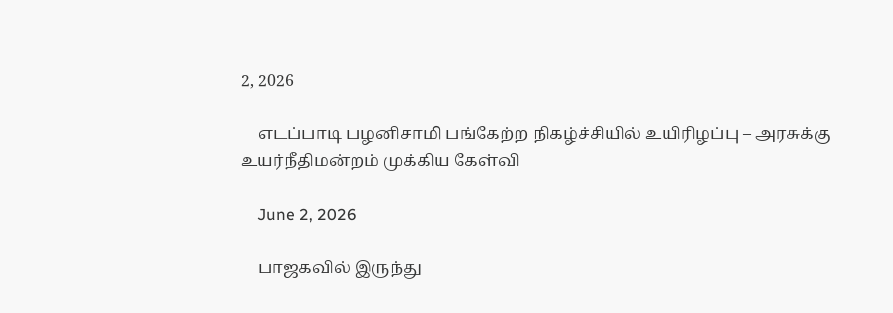2, 2026

    எடப்பாடி பழனிசாமி பங்கேற்ற நிகழ்ச்சியில் உயிரிழப்பு – அரசுக்கு உயர்நீதிமன்றம் முக்கிய கேள்வி

    June 2, 2026

    பாஜகவில் இருந்து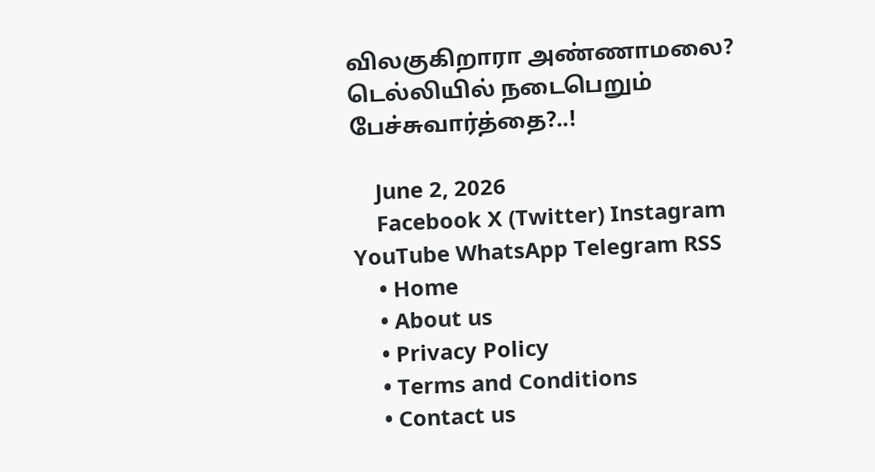விலகுகிறாரா அண்ணாமலை? டெல்லியில் நடைபெறும் பேச்சுவார்த்தை?..!

    June 2, 2026
    Facebook X (Twitter) Instagram YouTube WhatsApp Telegram RSS
    • Home
    • About us
    • Privacy Policy
    • Terms and Conditions
    • Contact us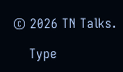© 2026 TN Talks.

    Type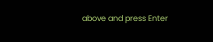above and press Enter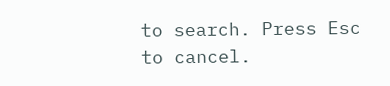to search. Press Esc to cancel.